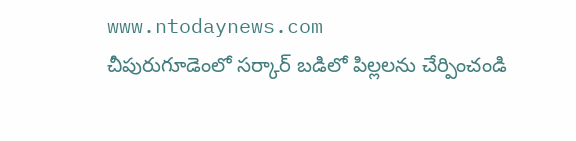www.ntodaynews.com
చీపురుగూడెంలో సర్కార్ బడిలో పిల్లలను చేర్పించండి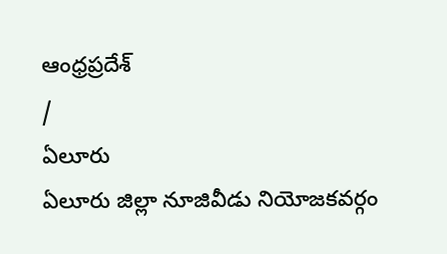ఆంధ్రప్రదేశ్
/
ఏలూరు
ఏలూరు జిల్లా నూజివీడు నియోజకవర్గం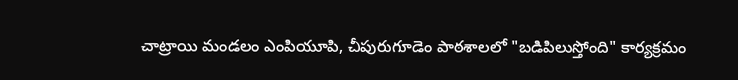చాట్రాయి మండలం ఎంపియూపి, చీపురుగూడెం పాఠశాలలో "బడిపిలుస్తోంది" కార్యక్రమం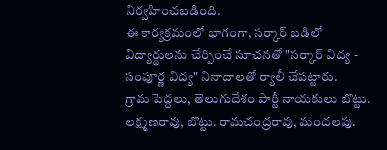నిర్వహించబడింది.
ఈ కార్యక్రమంలో భాగంగా, సర్కార్ బడిలో విద్యార్థులను చేర్పించే సూచనతో "సర్కార్ విద్య - సంపూర్ణ విద్య" నినాదాలతో ర్యాలీ చేపట్టారు.
గ్రామ పెద్దలు, తెలుగుదేశం పార్టీ నాయకులు బొట్టు. లక్ష్మణరావు, బొట్టు. రామచంద్రరావు, మందలపు.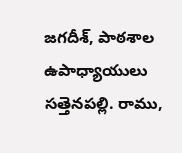జగదీశ్, పాఠశాల ఉపాధ్యాయులు సత్తెనపల్లి. రాము,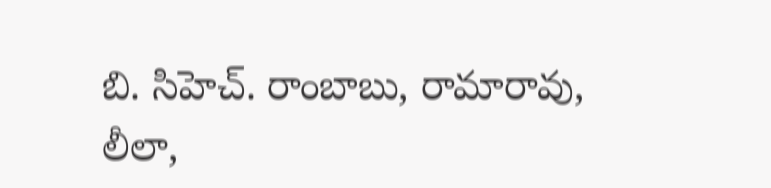బి. సిహెచ్. రాంబాబు, రామారావు, లీలా,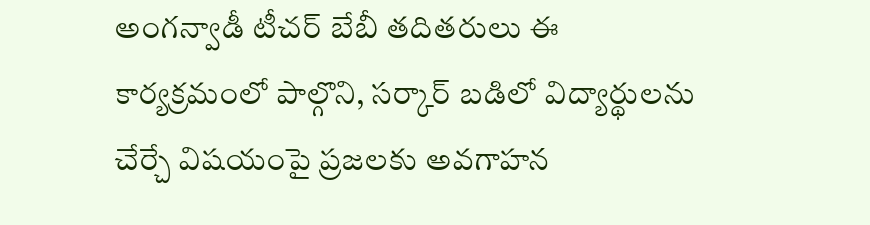అంగన్వాడీ టీచర్ బేబీ తదితరులు ఈ కార్యక్రమంలో పాల్గొని, సర్కార్ బడిలో విద్యార్థులను చేర్చే విషయంపై ప్రజలకు అవగాహన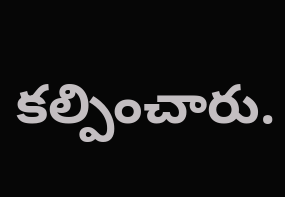కల్పించారు.